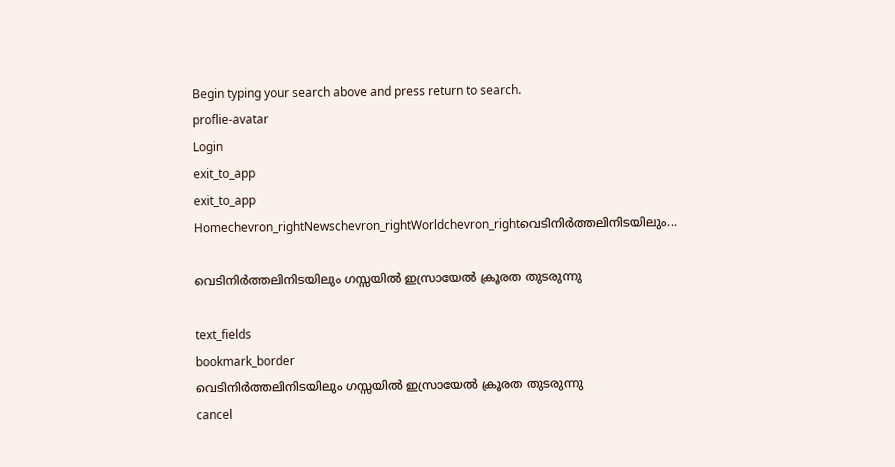Begin typing your search above and press return to search.
proflie-avatar
Login
exit_to_app
exit_to_app
Homechevron_rightNewschevron_rightWorldchevron_rightവെടിനിർത്തലിനിടയിലും...

വെടിനിർത്തലിനിടയിലും ഗസ്സയിൽ ഇസ്രായേൽ ക്രൂരത തുടരുന്നു

text_fields
bookmark_border
വെടിനിർത്തലിനിടയിലും ഗസ്സയിൽ ഇസ്രായേൽ ക്രൂരത തുടരുന്നു
cancel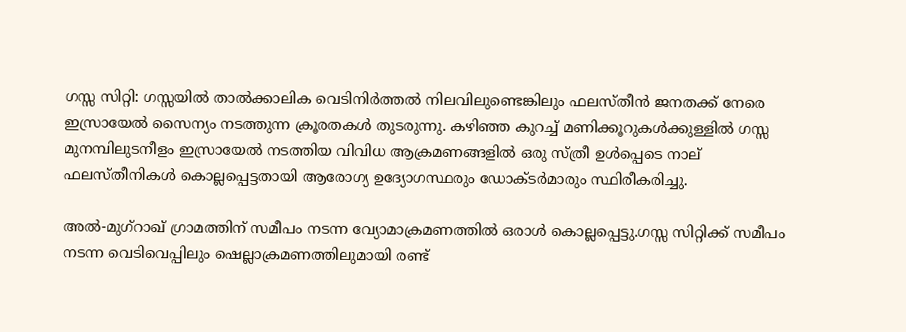ഗസ്സ സിറ്റി: ഗസ്സയിൽ താൽക്കാലിക വെടിനിർത്തൽ നിലവിലുണ്ടെങ്കിലും ഫലസ്തീൻ ജനതക്ക് നേരെ ഇസ്രായേൽ സൈന്യം നടത്തുന്ന ക്രൂരതകൾ തുടരുന്നു. കഴിഞ്ഞ കുറച്ച് മണിക്കൂറുകൾക്കുള്ളിൽ ഗസ്സ മുനമ്പിലുടനീളം ഇസ്രായേൽ നടത്തിയ വിവിധ ആക്രമണങ്ങളിൽ ഒരു സ്ത്രീ ഉൾപ്പെടെ നാല് ഫലസ്തീനികൾ കൊല്ലപ്പെട്ടതായി ആരോഗ്യ ഉദ്യോഗസ്ഥരും ഡോക്ടർമാരും സ്ഥിരീകരിച്ചു.

അൽ-മുഗ്‌റാഖ് ഗ്രാമത്തിന് സമീപം നടന്ന വ്യോമാക്രമണത്തിൽ ഒരാൾ കൊല്ലപ്പെട്ടു.ഗസ്സ സിറ്റിക്ക് സമീപം നടന്ന വെടിവെപ്പിലും ഷെല്ലാക്രമണത്തിലുമായി രണ്ട്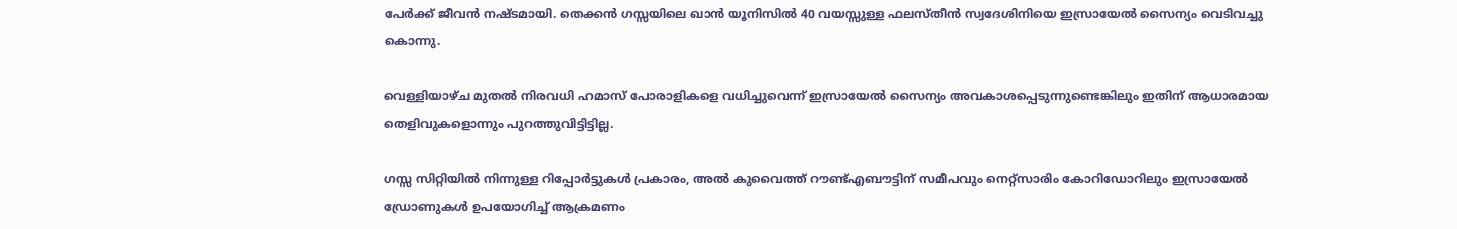പേർക്ക് ജീവൻ നഷ്ടമായി. തെക്കൻ ഗസ്സയിലെ ഖാൻ യൂനിസിൽ 40 വയസ്സുള്ള ഫലസ്തീൻ സ്വദേശിനിയെ ഇസ്രായേൽ സൈന്യം വെടിവച്ചു കൊന്നു.

വെള്ളിയാഴ്ച മുതൽ നിരവധി ഹമാസ് പോരാളികളെ വധിച്ചുവെന്ന് ഇസ്രായേൽ സൈന്യം അവകാശപ്പെടുന്നുണ്ടെങ്കിലും ഇതിന് ആധാരമായ തെളിവുകളൊന്നും പുറത്തുവിട്ടിട്ടില്ല.

ഗസ്സ സിറ്റിയിൽ നിന്നുള്ള റിപ്പോർട്ടുകൾ പ്രകാരം, അൽ കുവൈത്ത് റൗണ്ട്എബൗട്ടിന് സമീപവും നെറ്റ്സാരിം കോറിഡോറിലും ഇസ്രായേൽ ഡ്രോണുകൾ ഉപയോഗിച്ച് ആക്രമണം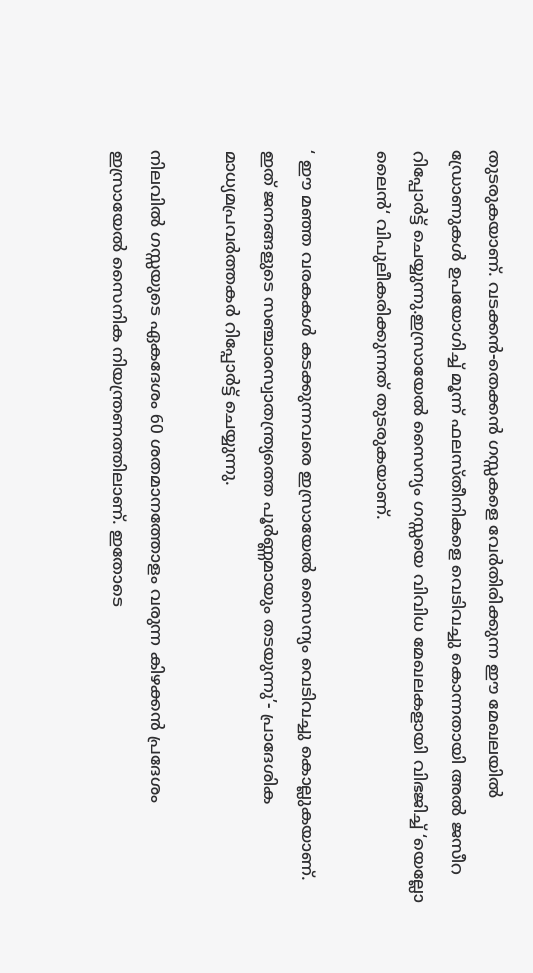തുടരുകയാണ്. വടക്കൻ-തെക്കൻ ഗസ്സകളെ വേർതിരിക്കുന്ന ഈ മേഖലയിൽ ഡ്രോണുകൾ ഉപയോഗിച്ച് മൂന്ന് ഫലസ്തീനികളെ വെടിവച്ചു കൊന്നതായി അൽ ജസീറ റിപ്പോർട്ട് ചെയ്യുന്നു.ഇസ്രായേൽ സൈന്യം ഗസ്സയെ വിവിധ മേഖലകളായി വിഭജിച്ച് ‘യെല്ലോ ലൈൻ‘ വിപുലീകരിക്കുന്നത് തുടരുകയാണ്.

‘ ഈ മഞ്ഞ വരകകൾ കടക്കുന്നവരെ ഇസ്രായേൽ സൈന്യം വെടിവച്ചു കൊല്ലുകയാണ്. ഇത് ജനങ്ങളുടെ സഞ്ചാരസ്വാതന്ത്ര്യത്തെ പൂർണ്ണമായും തടയുന്നു’- പ്രാദേശിക മാധ്യമപ്രവർത്തകർ റിപ്പോർട്ട് ചെയ്യുന്നു.

നിലവിൽ ഗസ്സയുടെ ഏകദേശം 60 ശതമാനത്തോളം വരുന്ന കിഴക്കൻ പ്രദേശം ഇസ്രായേൽ സൈനിക നിയന്ത്രണത്തിലാണ്. ഇതോടെ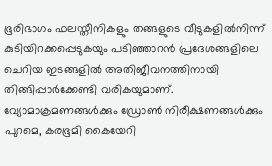ഭൂരിഭാഗം ഫലസ്തീനികളും തങ്ങളുടെ വീടുകളിൽനിന്ന് കുടിയിറക്കപ്പെടുകയും പടിഞ്ഞാറൻ പ്രദേശങ്ങളിലെ ചെറിയ ഇടങ്ങളിൽ അതിജീവനത്തിനായി തിങ്ങിപ്പാർക്കേണ്ടി വരികയുമാണ്. വ്യോമാക്രമണങ്ങൾക്കും ഡ്രോൺ നിരീക്ഷണങ്ങൾക്കും പുറമെ, കരഭൂമി കൈയേറി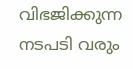വിഭജിക്കുന്ന നടപടി വരും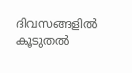ദിവസങ്ങളിൽ കൂടുതൽ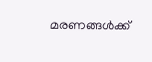മരണങ്ങൾക്ക്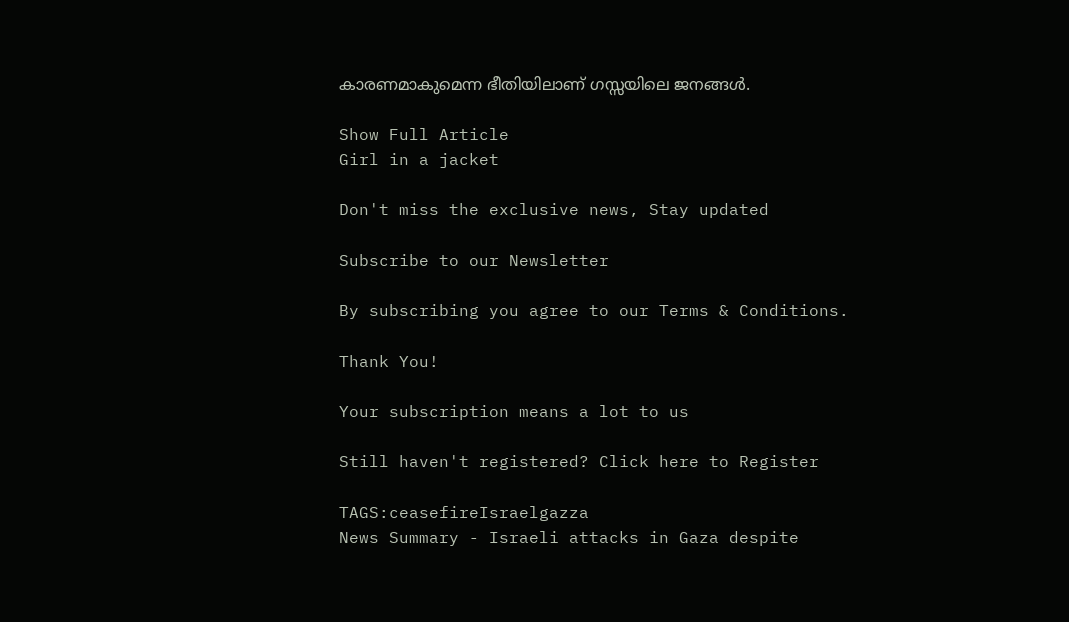കാരണമാകുമെന്ന ഭീതിയിലാണ് ഗസ്സയിലെ ജനങ്ങൾ.

Show Full Article
Girl in a jacket

Don't miss the exclusive news, Stay updated

Subscribe to our Newsletter

By subscribing you agree to our Terms & Conditions.

Thank You!

Your subscription means a lot to us

Still haven't registered? Click here to Register

TAGS:ceasefireIsraelgazza
News Summary - Israeli attacks in Gaza despite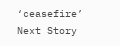‘ceasefire’
Next Story